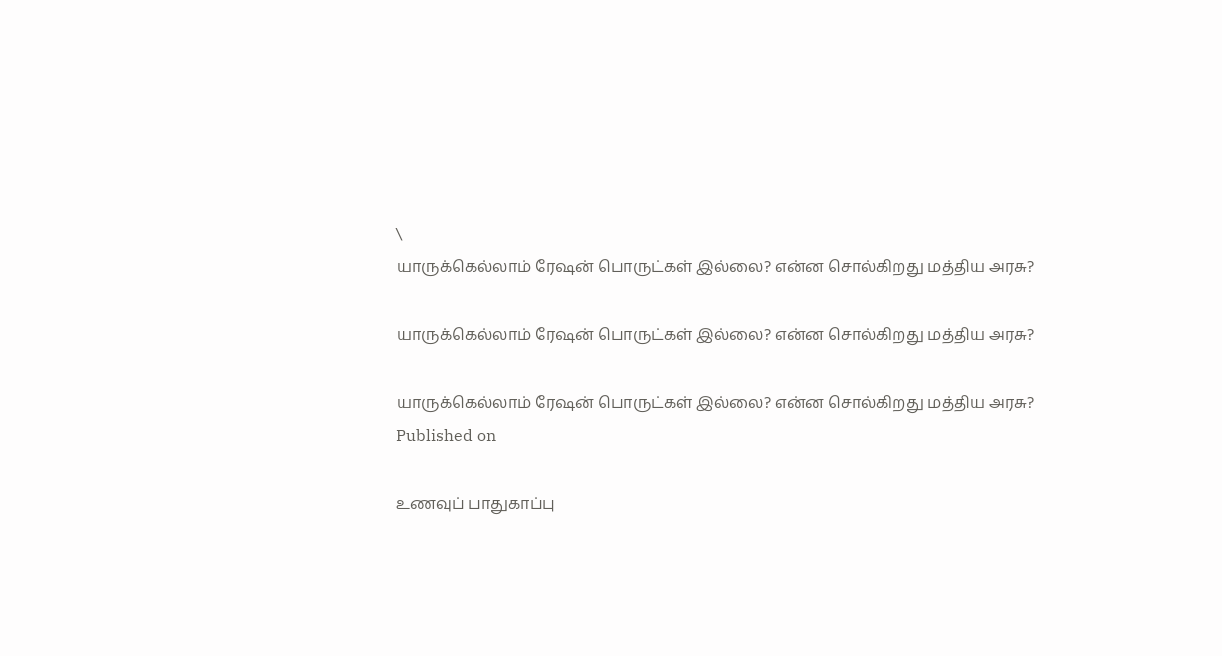\
யாருக்கெல்லாம் ரேஷன் பொருட்கள் இல்லை? என்ன சொல்கிறது மத்திய அரசு?

யாருக்கெல்லாம் ரேஷன் பொருட்கள் இல்லை? என்ன சொல்கிறது மத்திய அரசு?

யாருக்கெல்லாம் ரேஷன் பொருட்கள் இல்லை? என்ன சொல்கிறது மத்திய அரசு?
Published on

உணவுப் பாதுகாப்பு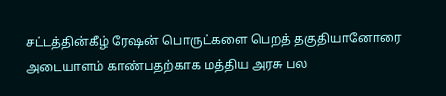சட்டத்தின்கீழ் ரேஷன் பொருட்களை பெறத் தகுதியானோரை அடையாளம் காண்பதற்காக மத்திய அரசு பல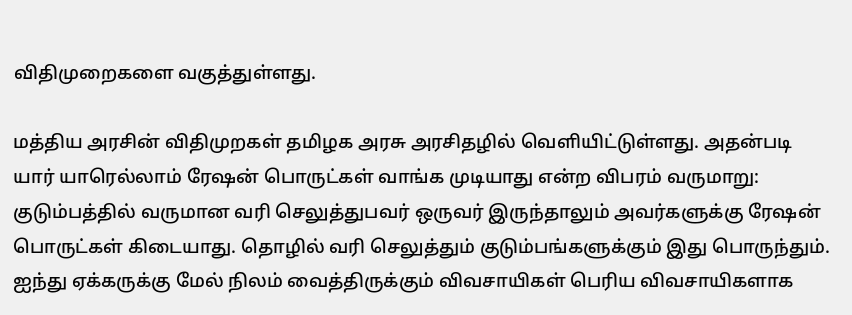விதிமுறைகளை வகுத்துள்ளது.

மத்திய அரசின் விதிமுறகள் தமிழக அரசு அரசிதழில் வெளியிட்டுள்ளது. அதன்படி யார் யாரெல்லாம் ரேஷன் பொருட்கள் வாங்க முடியாது என்ற விபரம் வருமாறு:
குடும்பத்தில் வருமான வரி செலுத்துபவர் ஒருவர் இருந்தாலும் அவர்களுக்கு ரேஷன் பொருட்கள் கிடையாது. தொழில் வரி செலுத்தும் குடும்பங்களுக்கும் இது பொருந்தும். ஐந்து ஏக்கருக்கு மேல் நிலம் வைத்திருக்கும் விவசாயிகள் பெரிய விவசாயிகளாக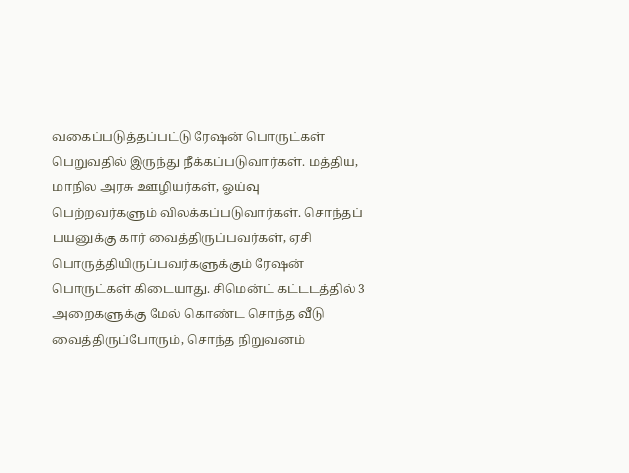வகைப்படுத்தப்பட்டு ரேஷன் பொருட்கள் பெறுவதில் இருந்து நீக்கப்படுவார்கள். மத்திய, மாநில அரசு ஊழியர்கள், ஓய்வு பெற்றவர்களும் விலக்கப்படுவார்கள். சொந்தப் பயனுக்கு கார் வைத்திருப்பவர்கள், ஏசி பொருத்தியிருப்பவர்களுக்கும் ரேஷன் பொருட்கள் கிடையாது. சிமென்ட் கட்டடத்தில் 3 அறைகளுக்கு மேல் கொண்ட சொந்த வீடு வைத்திருப்போரும், சொந்த நிறுவனம்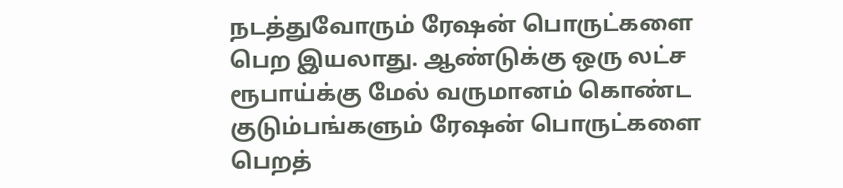நடத்துவோரும் ரேஷன் பொருட்களை பெற இயலாது. ஆண்டுக்கு ஒரு லட்ச ரூபாய்க்கு மேல் வருமானம் கொண்ட குடும்பங்களும் ரேஷன் பொருட்களை பெறத்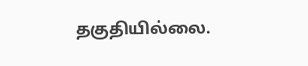தகுதியில்லை.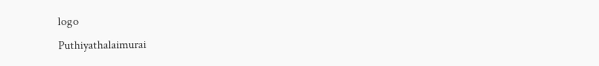logo
Puthiyathalaimurai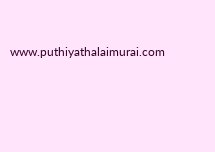www.puthiyathalaimurai.com